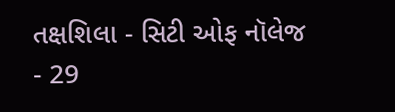તક્ષશિલા - સિટી ઓફ નૉલેજ - 29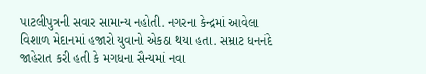પાટલીપુત્રની સવાર સામાન્ય નહોતી. નગરના કેન્દ્રમાં આવેલા વિશાળ મેદાનમાં હજારો યુવાનો એકઠા થયા હતા. સમ્રાટ ધનનંદે જાહેરાત કરી હતી કે મગધના સૈન્યમાં નવા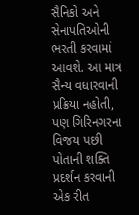સૈનિકો અને સેનાપતિઓની ભરતી કરવામાં આવશે. આ માત્ર સૈન્ય વધારવાની પ્રક્રિયા નહોતી, પણ ગિરિનગરના વિજય પછી પોતાની શક્તિ પ્રદર્શન કરવાની એક રીત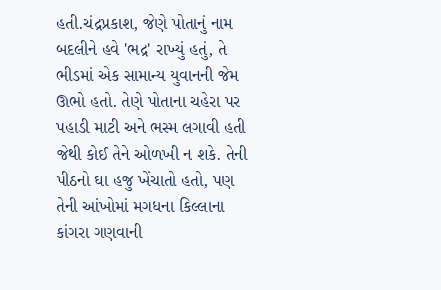હતી.ચંદ્રપ્રકાશ, જેણે પોતાનું નામ બદલીને હવે 'ભદ્ર' રાખ્યું હતું, તે ભીડમાં એક સામાન્ય યુવાનની જેમ ઊભો હતો. તેણે પોતાના ચહેરા પર પહાડી માટી અને ભસ્મ લગાવી હતી જેથી કોઈ તેને ઓળખી ન શકે. તેની પીઠનો ઘા હજુ ખેંચાતો હતો, પણ તેની આંખોમાં મગધના કિલ્લાના કાંગરા ગણવાની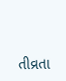તીવ્રતા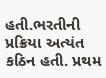હતી.ભરતીની પ્રક્રિયા અત્યંત કઠિન હતી. પ્રથમ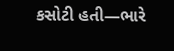કસોટી હતી—ભારે